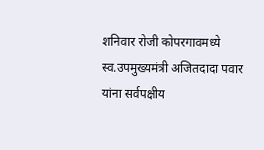शनिवार रोजी कोपरगावमध्ये स्व.उपमुख्यमंत्री अजितदादा पवार यांना सर्वपक्षीय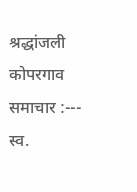श्रद्धांजली
कोपरगाव समाचार :--- स्व.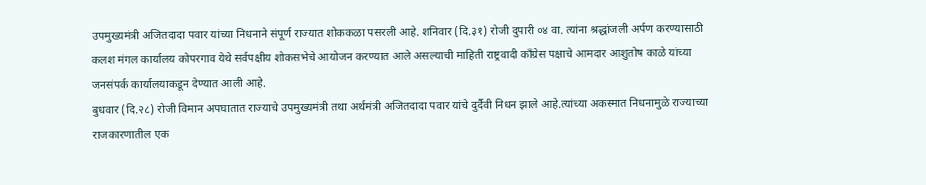उपमुख्यमंत्री अजितदादा पवार यांच्या निधनाने संपूर्ण राज्यात शोककळा पसरली आहे. शनिवार (दि.३१) रोजी दुपारी ०४ वा. त्यांना श्रद्धांजली अर्पण करण्यासाठी कलश मंगल कार्यालय कोपरगाव येथे सर्वपक्षीय शोकसभेचे आयोजन करण्यात आले असल्याची माहिती राष्ट्रवादी कॉंग्रेस पक्षाचे आमदार आशुतोष काळे यांच्या जनसंपर्क कार्यालयाकडून देण्यात आली आहे.
बुधवार (दि.२८) रोजी विमान अपघातात राज्याचे उपमुख्यमंत्री तथा अर्थमंत्री अजितदादा पवार यांचे दुर्दैवी निधन झाले आहे.त्यांच्या अकस्मात निधनामुळे राज्याच्या राजकारणातील एक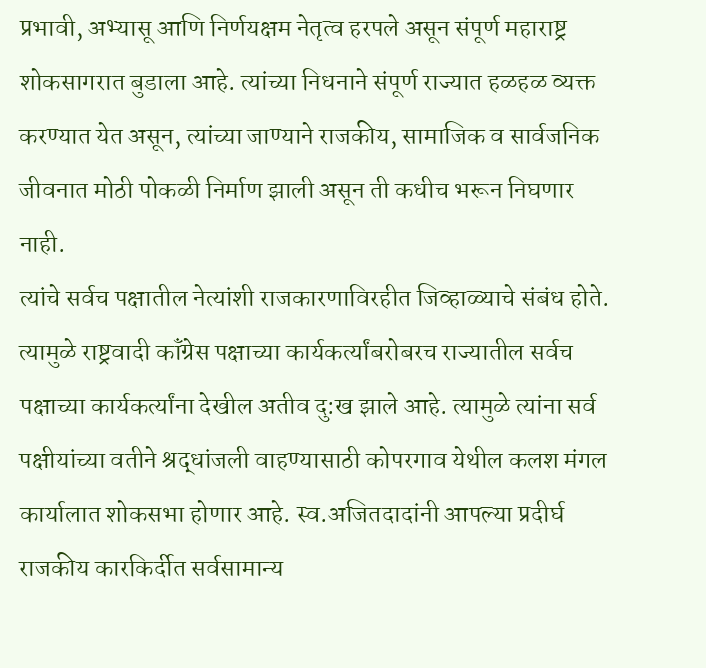प्रभावी, अभ्यासू आणि निर्णयक्षम नेतृत्व हरपले असून संपूर्ण महाराष्ट्र शोकसागरात बुडाला आहे. त्यांच्या निधनाने संपूर्ण राज्यात हळहळ व्यक्त करण्यात येत असून, त्यांच्या जाण्याने राजकीय, सामाजिक व सार्वजनिक जीवनात मोठी पोकळी निर्माण झाली असून ती कधीच भरून निघणार नाही.
त्यांचे सर्वच पक्षातील नेत्यांशी राजकारणाविरहीत जिव्हाळ्याचे संबंध होते. त्यामुळे राष्ट्रवादी कॉंग्रेस पक्षाच्या कार्यकर्त्यांबरोबरच राज्यातील सर्वच पक्षाच्या कार्यकर्त्यांना देखील अतीव दु:ख झाले आहे. त्यामुळे त्यांना सर्व पक्षीयांच्या वतीने श्रद्धांजली वाहण्यासाठी कोपरगाव येथील कलश मंगल कार्यालात शोकसभा होणार आहे. स्व.अजितदादांनी आपल्या प्रदीर्घ राजकीय कारकिर्दीत सर्वसामान्य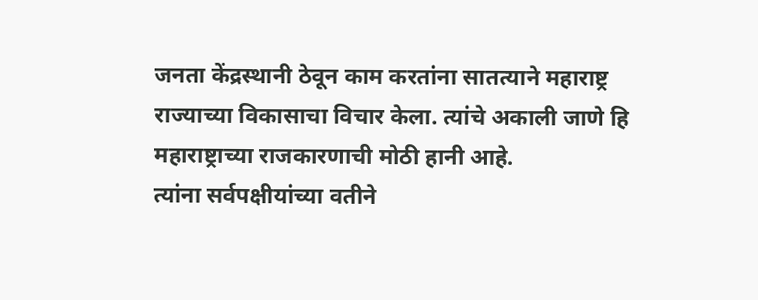जनता केंद्रस्थानी ठेवून काम करतांना सातत्याने महाराष्ट्र राज्याच्या विकासाचा विचार केला. त्यांचे अकाली जाणे हि महाराष्ट्राच्या राजकारणाची मोठी हानी आहे.
त्यांना सर्वपक्षीयांच्या वतीने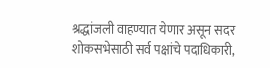श्रद्धांजली वाहण्यात येणार असून सदर शोकसभेसाठी सर्व पक्षांचे पदाधिकारी,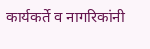कार्यकर्ते व नागरिकांनी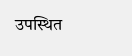उपस्थित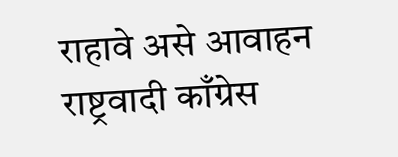राहावे असे आवाहन राष्ट्रवादी काँग्रेस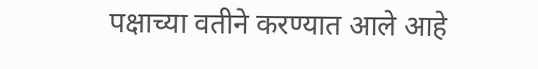पक्षाच्या वतीने करण्यात आले आहे